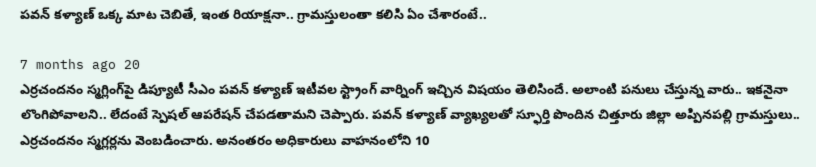పవన్ కళ్యాణ్ ఒక్క మాట చెబితే, ఇంత రియాక్షనా.. గ్రామస్తులంతా కలిసి ఏం చేశారంటే..

7 months ago 20
ఎర్రచందనం స్మగ్లింగ్‌పై డిప్యూటీ సీఎం పవన్ కళ్యాణ్ ఇటీవల స్ట్రాంగ్ వార్నింగ్ ఇచ్చిన విషయం తెలిసిందే. అలాంటి పనులు చేస్తున్న వారు.. ఇకనైనా లొంగిపోవాలని.. లేదంటే స్పెషల్ ఆపరేషన్ చేపడతామని చెప్పారు. పవన్ కళ్యాణ్ వ్యాఖ్యలతో స్ఫూర్తి పొందిన చిత్తూరు జిల్లా అప్పినపల్లి గ్రామస్తులు.. ఎర్రచందనం స్మగ్లర్లను వెంబడించారు. అనంతరం అధికారులు వాహనంలోని 10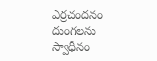ఎర్రచందనం దుంగలను స్వాధీనం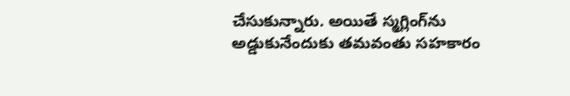చేసుకున్నారు. అయితే స్మగ్లింగ్‌ను అడ్డుకునేందుకు తమవంతు సహకారం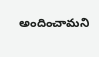అందించామని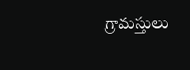గ్రామస్తులు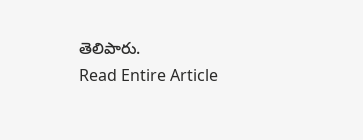తెలిపారు.
Read Entire Article